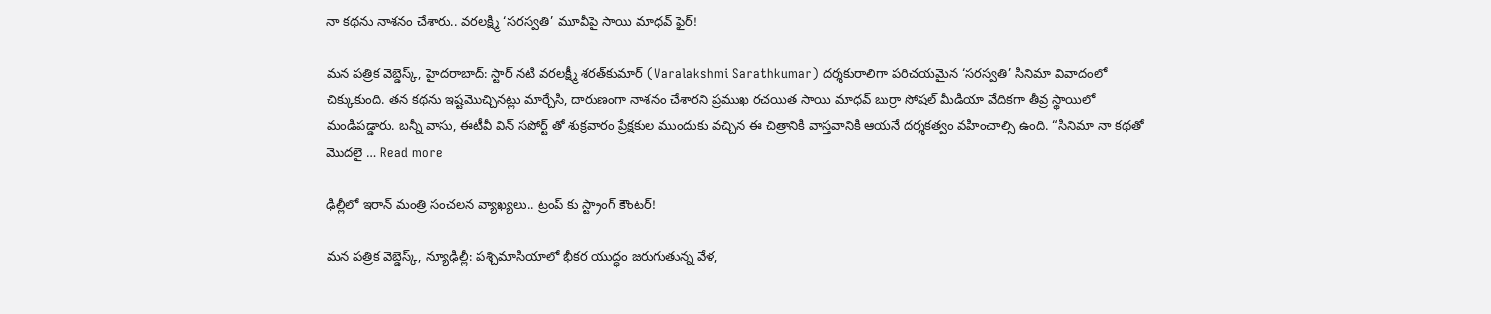నా కథను నాశనం చేశారు.. వరలక్ష్మి ‘సరస్వతి’ మూవీపై సాయి మాధవ్ ఫైర్!

మన పత్రిక వెబ్డెస్క్, హైదరాబాద్: స్టార్ నటి వరలక్ష్మీ శరత్‌కుమార్ (Varalakshmi Sarathkumar) దర్శకురాలిగా పరిచయమైన ‘సరస్వతి’ సినిమా వివాదంలో చిక్కుకుంది. తన కథను ఇష్టమొచ్చినట్లు మార్చేసి, దారుణంగా నాశనం చేశారని ప్రముఖ రచయిత సాయి మాధవ్ బుర్రా సోషల్ మీడియా వేదికగా తీవ్ర స్థాయిలో మండిపడ్డారు. బన్నీ వాసు, ఈటీవీ విన్ సపోర్ట్ తో శుక్రవారం ప్రేక్షకుల ముందుకు వచ్చిన ఈ చిత్రానికి వాస్తవానికి ఆయనే దర్శకత్వం వహించాల్సి ఉంది. “సినిమా నా కథతో మొదలై … Read more

ఢిల్లీలో ఇరాన్ మంత్రి సంచలన వ్యాఖ్యలు.. ట్రంప్ కు స్ట్రాంగ్ కౌంటర్!

మన పత్రిక వెబ్డెస్క్, న్యూఢిల్లీ: పశ్చిమాసియాలో భీకర యుద్ధం జరుగుతున్న వేళ,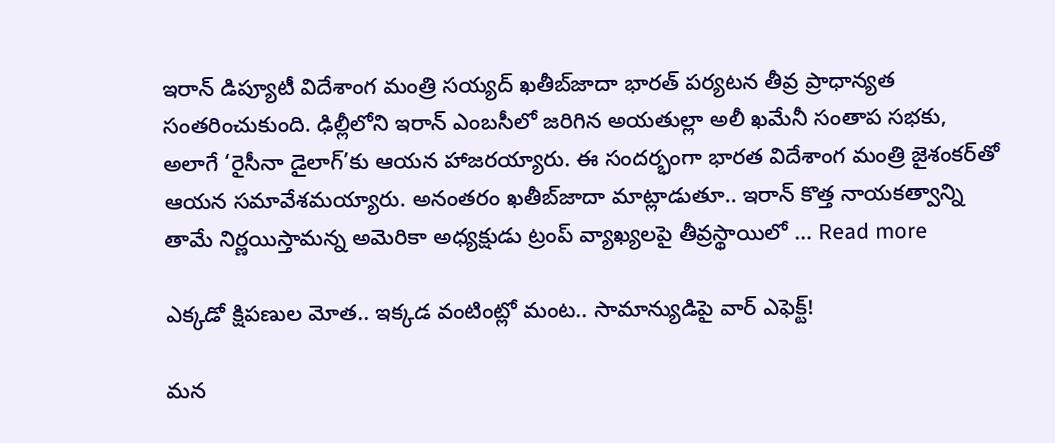ఇరాన్ డిప్యూటీ విదేశాంగ మంత్రి సయ్యద్ ఖతీబ్‌జాదా భారత్ పర్యటన తీవ్ర ప్రాధాన్యత సంతరించుకుంది. ఢిల్లీలోని ఇరాన్ ఎంబసీలో జరిగిన అయతుల్లా అలీ ఖమేనీ సంతాప సభకు, అలాగే ‘రైసీనా డైలాగ్‌’కు ఆయన హాజరయ్యారు. ఈ సందర్భంగా భారత విదేశాంగ మంత్రి జైశంకర్‌తో ఆయన సమావేశమయ్యారు. అనంతరం ఖతీబ్‌జాదా మాట్లాడుతూ.. ఇరాన్ కొత్త నాయకత్వాన్ని తామే నిర్ణయిస్తామన్న అమెరికా అధ్యక్షుడు ట్రంప్‌ వ్యాఖ్యలపై తీవ్రస్థాయిలో … Read more

ఎక్కడో క్షిపణుల మోత.. ఇక్కడ వంటింట్లో మంట.. సామాన్యుడిపై వార్ ఎఫెక్ట్!

మన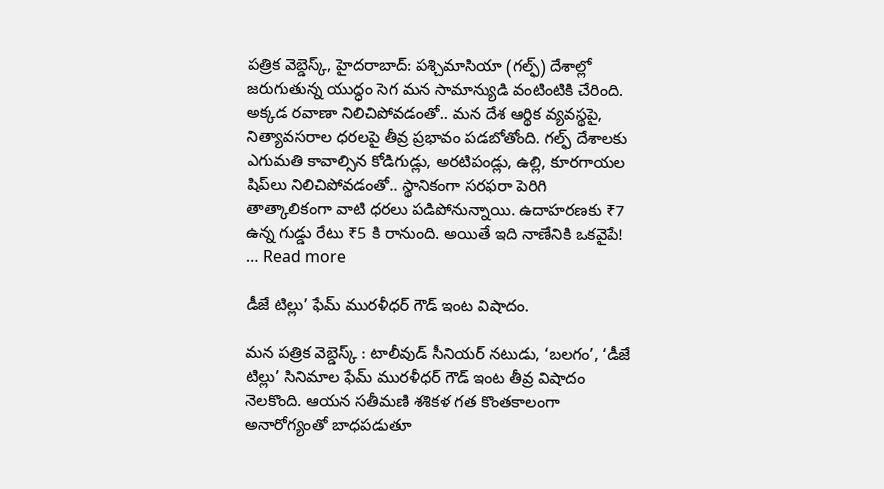పత్రిక వెబ్డెస్క్, హైదరాబాద్: పశ్చిమాసియా (గల్ఫ్) దేశాల్లో జరుగుతున్న యుద్ధం సెగ మన సామాన్యుడి వంటింటికి చేరింది. అక్కడ రవాణా నిలిచిపోవడంతో.. మన దేశ ఆర్థిక వ్యవస్థపై, నిత్యావసరాల ధరలపై తీవ్ర ప్రభావం పడబోతోంది. గల్ఫ్ దేశాలకు ఎగుమతి కావాల్సిన కోడిగుడ్లు, అరటిపండ్లు, ఉల్లి, కూరగాయల షిప్‌లు నిలిచిపోవడంతో.. స్థానికంగా సరఫరా పెరిగి తాత్కాలికంగా వాటి ధరలు పడిపోనున్నాయి. ఉదాహరణకు ₹7 ఉన్న గుడ్డు రేటు ₹5 కి రానుంది. అయితే ఇది నాణేనికి ఒకవైపే! … Read more

డీజే టిల్లు’ ఫేమ్ మురళీధర్ గౌడ్ ఇంట విషాదం.

మన పత్రిక వెబ్డెస్క్ : టాలీవుడ్ సీనియర్ నటుడు, ‘బలగం’, ‘డీజే టిల్లు’ సినిమాల ఫేమ్ మురళీధర్ గౌడ్ ఇంట తీవ్ర విషాదం నెలకొంది. ఆయన సతీమణి శశికళ గత కొంతకాలంగా అనారోగ్యంతో బాధపడుతూ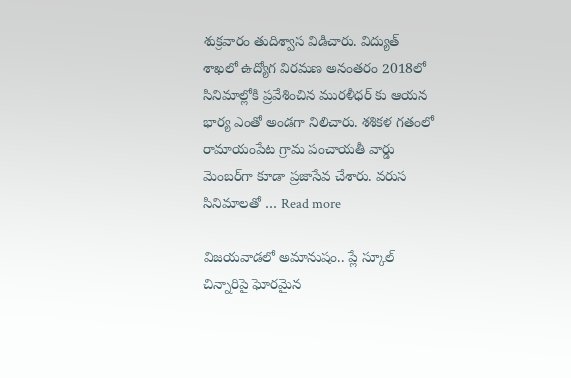శుక్రవారం తుదిశ్వాస విడిచారు. విద్యుత్ శాఖలో ఉద్యోగ విరమణ అనంతరం 2018లో సినిమాల్లోకి ప్రవేశించిన మురళీధర్ కు ఆయన భార్య ఎంతో అండగా నిలిచారు. శశికళ గతంలో రామాయంపేట గ్రామ పంచాయతీ వార్డు మెంబర్‌గా కూడా ప్రజాసేవ చేశారు. వరుస సినిమాలతో … Read more

విజయవాడలో అమానుషం.. ప్లే స్కూల్ చిన్నారిపై ఘోరమైన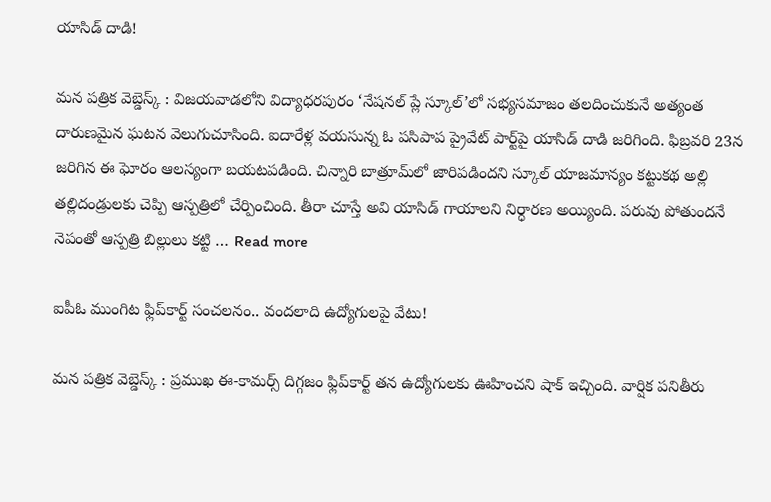యాసిడ్ దాడి!

మన పత్రిక వెబ్డెస్క్ : విజయవాడలోని విద్యాధరపురం ‘నేషనల్ ప్లే స్కూల్‌’లో సభ్యసమాజం తలదించుకునే అత్యంత దారుణమైన ఘటన వెలుగుచూసింది. ఐదారేళ్ల వయసున్న ఓ పసిపాప ప్రైవేట్ పార్ట్‌పై యాసిడ్ దాడి జరిగింది. ఫిబ్రవరి 23న జరిగిన ఈ ఘోరం ఆలస్యంగా బయటపడింది. చిన్నారి బాత్రూమ్‌లో జారిపడిందని స్కూల్ యాజమాన్యం కట్టుకథ అల్లి తల్లిదండ్రులకు చెప్పి ఆస్పత్రిలో చేర్పించింది. తీరా చూస్తే అవి యాసిడ్ గాయాలని నిర్ధారణ అయ్యింది. పరువు పోతుందనే నెపంతో ఆస్పత్రి బిల్లులు కట్టి … Read more

ఐపీఓ ముంగిట ఫ్లిప్‌కార్ట్ సంచలనం.. వందలాది ఉద్యోగులపై వేటు!

మన పత్రిక వెబ్డెస్క్ : ప్రముఖ ఈ-కామర్స్ దిగ్గజం ఫ్లిప్‌కార్ట్ తన ఉద్యోగులకు ఊహించని షాక్ ఇచ్చింది. వార్షిక పనితీరు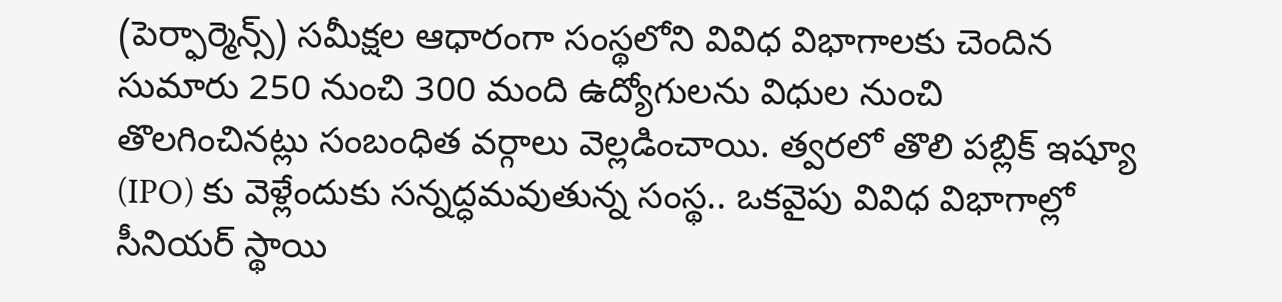(పెర్ఫార్మెన్స్) సమీక్షల ఆధారంగా సంస్థలోని వివిధ విభాగాలకు చెందిన సుమారు 250 నుంచి 300 మంది ఉద్యోగులను విధుల నుంచి తొలగించినట్లు సంబంధిత వర్గాలు వెల్లడించాయి. త్వరలో తొలి పబ్లిక్ ఇష్యూ (IPO) కు వెళ్లేందుకు సన్నద్ధమవుతున్న సంస్థ.. ఒకవైపు వివిధ విభాగాల్లో సీనియర్ స్థాయి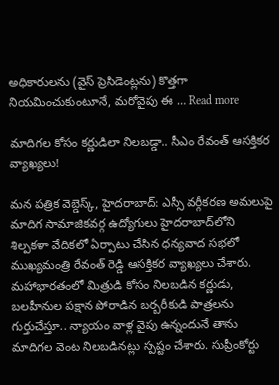అధికారులను (వైస్ ప్రెసిడెంట్లను) కొత్తగా నియమించుకుంటూనే, మరోవైపు ఈ … Read more

మాదిగల కోసం కర్ణుడిలా నిలబడ్డా.. సీఎం రేవంత్ ఆసక్తికర వ్యాఖ్యలు!

మన పత్రిక వెబ్డెస్క్, హైదరాబాద్: ఎస్సీ వర్గీకరణ అమలుపై మాదిగ సామాజికవర్గ ఉద్యోగులు హైదరాబాద్‌లోని శిల్పకళా వేదికలో ఏర్పాటు చేసిన ధన్యవాద సభలో ముఖ్యమంత్రి రేవంత్ రెడ్డి ఆసక్తికర వ్యాఖ్యలు చేశారు. మహాభారతంలో మిత్రుడి కోసం నిలబడిన కర్ణుడు, బలహీనుల పక్షాన పోరాడిన బర్బరీకుడి పాత్రలను గుర్తుచేస్తూ.. న్యాయం వాళ్ల వైపు ఉన్నందునే తాను మాదిగల వెంట నిలబడినట్లు స్పష్టం చేశారు. సుప్రీంకోర్టు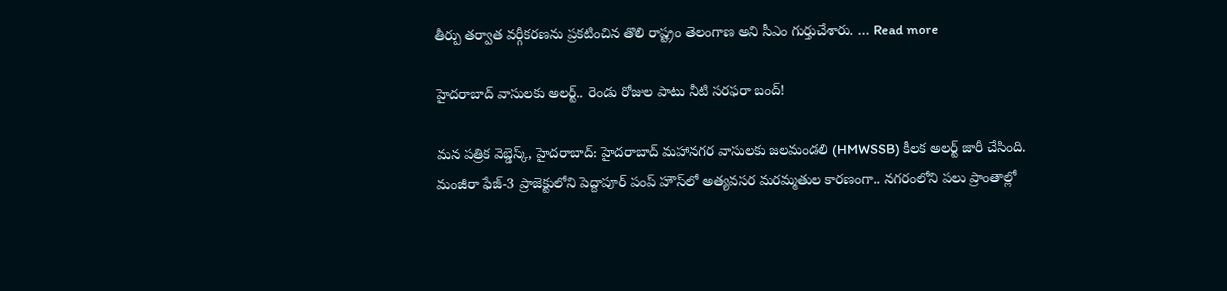తీర్పు తర్వాత వర్గీకరణను ప్రకటించిన తొలి రాష్ట్రం తెలంగాణ అని సీఎం గుర్తుచేశారు. … Read more

హైదరాబాద్ వాసులకు అలర్ట్.. రెండు రోజుల పాటు నీటి సరఫరా బంద్!

మన పత్రిక వెబ్డెస్క్, హైదరాబాద్: హైదరాబాద్ మహానగర వాసులకు జలమండలి (HMWSSB) కీలక అలర్ట్ జారీ చేసింది. మంజీరా ఫేజ్-3 ప్రాజెక్టులోని పెద్దాపూర్ పంప్ హౌస్‌లో అత్యవసర మరమ్మతుల కారణంగా.. నగరంలోని పలు ప్రాంతాల్లో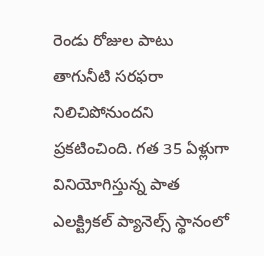రెండు రోజుల పాటు తాగునీటి సరఫరా నిలిచిపోనుందని ప్రకటించింది. గత 35 ఏళ్లుగా వినియోగిస్తున్న పాత ఎలక్ట్రికల్ ప్యానెల్స్ స్థానంలో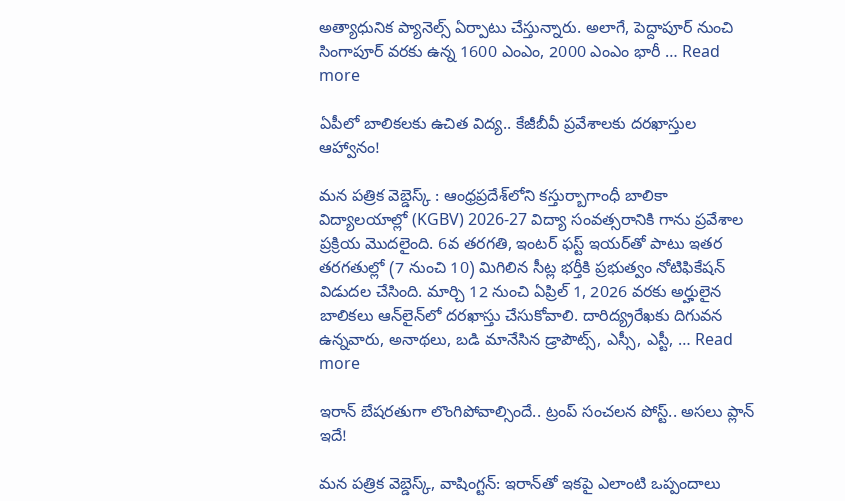అత్యాధునిక ప్యానెల్స్ ఏర్పాటు చేస్తున్నారు. అలాగే, పెద్దాపూర్ నుంచి సింగాపూర్ వరకు ఉన్న 1600 ఎంఎం, 2000 ఎంఎం భారీ … Read more

ఏపీలో బాలికలకు ఉచిత విద్య.. కేజీబీవీ ప్రవేశాలకు దరఖాస్తుల ఆహ్వానం!

మన పత్రిక వెబ్డెస్క్ : ఆంధ్రప్రదేశ్‌లోని కస్తుర్బాగాంధీ బాలికా విద్యాలయాల్లో (KGBV) 2026-27 విద్యా సంవత్సరానికి గాను ప్రవేశాల ప్రక్రియ మొదలైంది. 6వ తరగతి, ఇంటర్ ఫస్ట్‌ ఇయర్‌తో పాటు ఇతర తరగతుల్లో (7 నుంచి 10) మిగిలిన సీట్ల భర్తీకి ప్రభుత్వం నోటిఫికేషన్‌ విడుదల చేసింది. మార్చి 12 నుంచి ఏప్రిల్ 1, 2026 వరకు అర్హులైన బాలికలు ఆన్‌లైన్‌లో దరఖాస్తు చేసుకోవాలి. దారిద్య్రరేఖకు దిగువన ఉన్నవారు, అనాథలు, బడి మానేసిన డ్రాపౌట్స్, ఎస్సీ, ఎస్టీ, … Read more

ఇరాన్‌ బేషరతుగా లొంగిపోవాల్సిందే.. ట్రంప్ సంచలన పోస్ట్.. అసలు ప్లాన్ ఇదే!

మన పత్రిక వెబ్డెస్క్, వాషింగ్టన్: ఇరాన్‌తో ఇకపై ఎలాంటి ఒప్పందాలు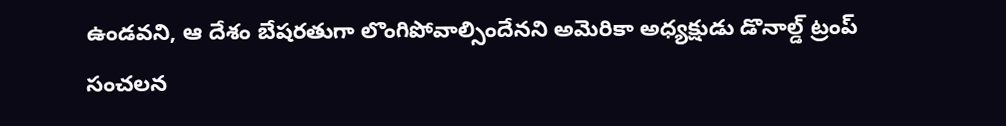ఉండవని, ఆ దేశం బేషరతుగా లొంగిపోవాల్సిందేనని అమెరికా అధ్యక్షుడు డొనాల్డ్‌ ట్రంప్‌ సంచలన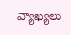వ్యాఖ్యలు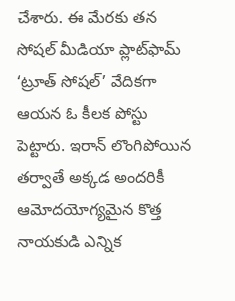చేశారు. ఈ మేరకు తన సోషల్ మీడియా ప్లాట్‌ఫామ్ ‘ట్రూత్‌ సోషల్‌’ వేదికగా ఆయన ఓ కీలక పోస్టు పెట్టారు. ఇరాన్ లొంగిపోయిన తర్వాతే అక్కడ అందరికీ ఆమోదయోగ్యమైన కొత్త నాయకుడి ఎన్నిక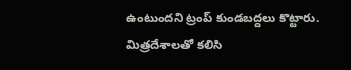ఉంటుందని ట్రంప్ కుండబద్దలు కొట్టారు. మిత్రదేశాలతో కలిసి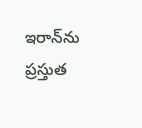ఇరాన్‌ను ప్రస్తుత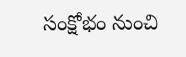సంక్షోభం నుంచి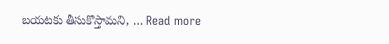బయటకు తీసుకొస్తామని, … Read more